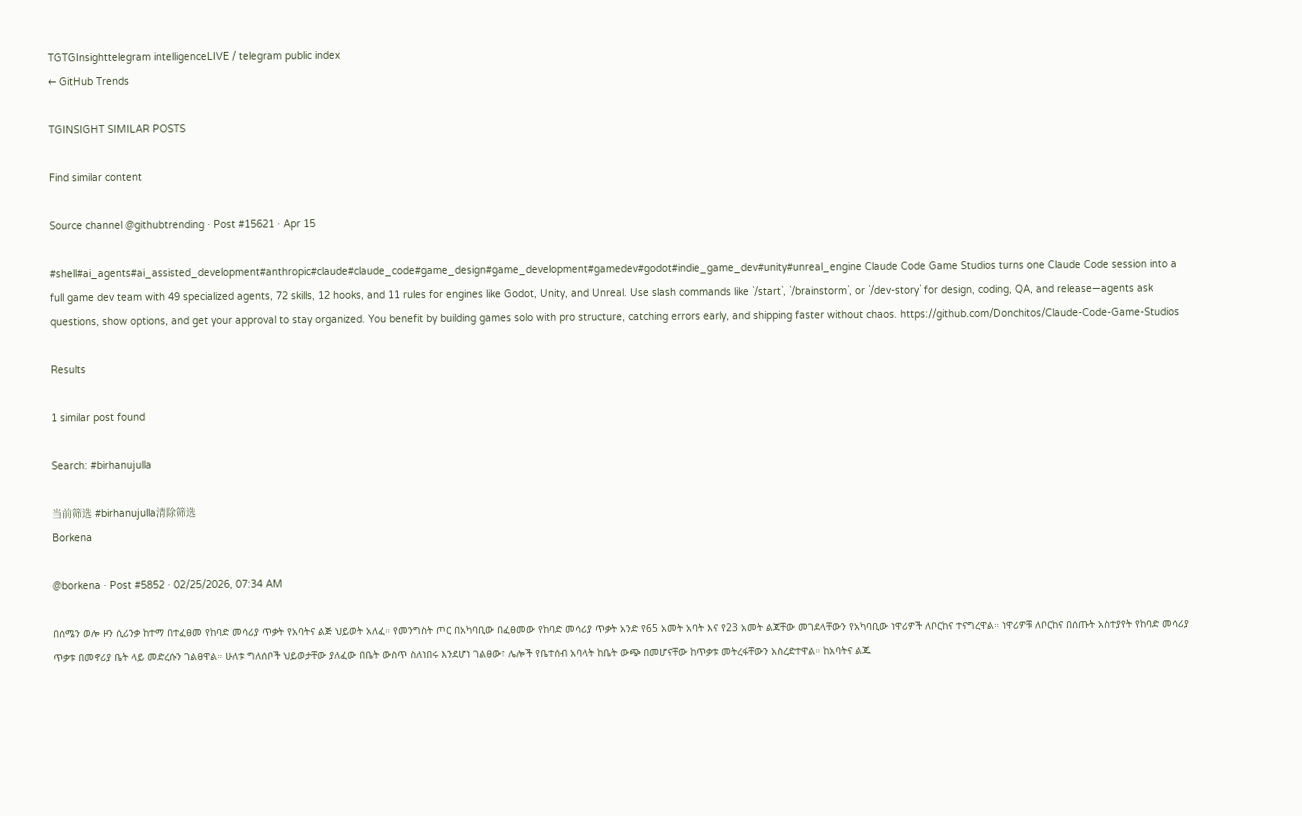TGTGInsighttelegram intelligenceLIVE / telegram public index
← GitHub Trends

TGINSIGHT SIMILAR POSTS

Find similar content

Source channel @githubtrending · Post #15621 · Apr 15

#shell#ai_agents#ai_assisted_development#anthropic#claude#claude_code#game_design#game_development#gamedev#godot#indie_game_dev#unity#unreal_engine Claude Code Game Studios turns one Claude Code session into a full game dev team with 49 specialized agents, 72 skills, 12 hooks, and 11 rules for engines like Godot, Unity, and Unreal. Use slash commands like `/start`, `/brainstorm`, or `/dev-story` for design, coding, QA, and release—agents ask questions, show options, and get your approval to stay organized. You benefit by building games solo with pro structure, catching errors early, and shipping faster without chaos. https://github.com/Donchitos/Claude-Code-Game-Studios

Results

1 similar post found

Search: #birhanujulla

当前筛选 #birhanujulla清除筛选
Borkena

@borkena · Post #5852 · 02/25/2026, 07:34 AM

በሰሜን ወሎ ዞን ሲሪንቃ ከተማ በተፈፀመ የከባድ መሳሪያ ጥቃት የአባትና ልጅ ህይወት አለፈ። የመንግስት ጦር በአካባቢው በፈፀመው የከባድ መሳሪያ ጥቃት አንድ የ65 አመት አባት እና የ23 አመት ልጃቸው መገደላቸውን የአካባቢው ነዋሪዎች ለቦርከና ተናግረዋል። ነዋሪዎቹ ለቦርከና በሰጡት አስተያየት የከባድ መሳሪያ ጥቃቱ በመኖሪያ ቤት ላይ መድረሱን ገልፀዋል። ሁለቱ ግለሰቦች ህይወታቸው ያለፈው በቤት ውስጥ ስለነበሩ እንደሆነ ገልፀው፣ ሌሎች የቤተሰብ አባላት ከቤት ውጭ በመሆናቸው ከጥቃቱ መትረፋቸውን አስረድተዋል። ከአባትና ልጁ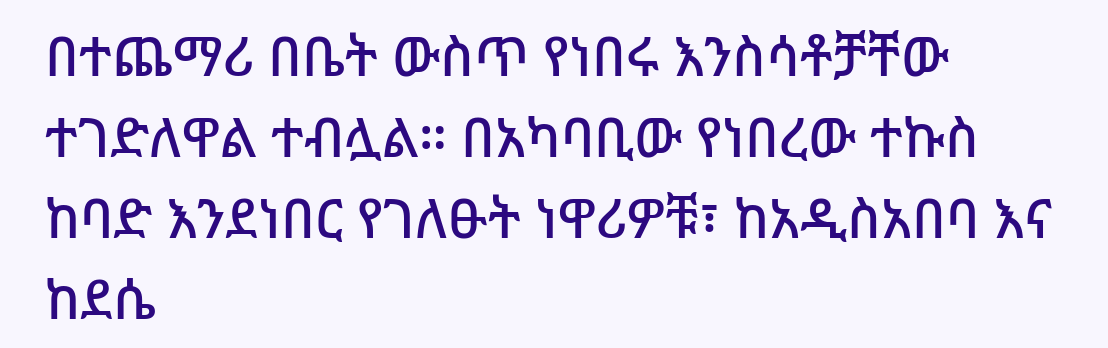በተጨማሪ በቤት ውስጥ የነበሩ እንስሳቶቻቸው ተገድለዋል ተብሏል። በአካባቢው የነበረው ተኩስ ከባድ እንደነበር የገለፁት ነዋሪዎቹ፣ ከአዲስአበባ እና ከደሴ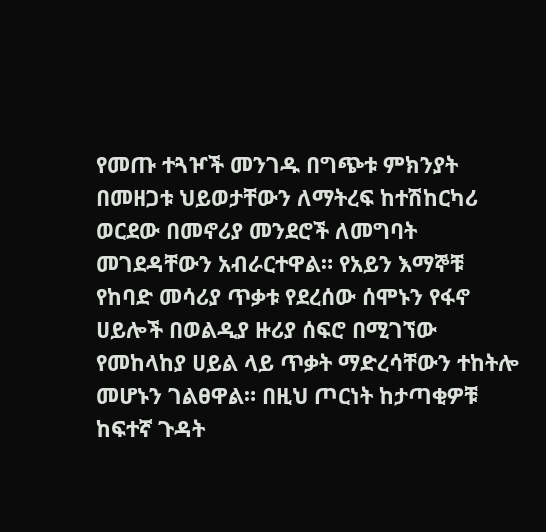የመጡ ተጓዦች መንገዱ በግጭቱ ምክንያት በመዘጋቱ ህይወታቸውን ለማትረፍ ከተሽከርካሪ ወርደው በመኖሪያ መንደሮች ለመግባት መገደዳቸውን አብራርተዋል። የአይን እማኞቹ የከባድ መሳሪያ ጥቃቱ የደረሰው ሰሞኑን የፋኖ ሀይሎች በወልዲያ ዙሪያ ሰፍሮ በሚገኘው የመከላከያ ሀይል ላይ ጥቃት ማድረሳቸውን ተከትሎ መሆኑን ገልፀዋል። በዚህ ጦርነት ከታጣቂዎቹ ከፍተኛ ጉዳት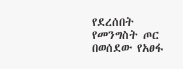የደረሰበት የመንግስት ጦር በወሰደው የአፀፋ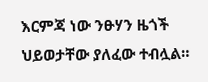እርምጃ ነው ንፁሃን ዜጎች ህይወታቸው ያለፈው ተብሏል።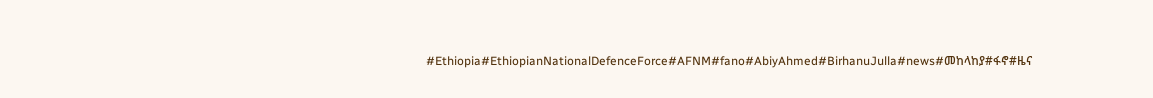#Ethiopia#EthiopianNationalDefenceForce#AFNM#fano#AbiyAhmed#BirhanuJulla#news#መከላከያ#ፋኖ#ዜና